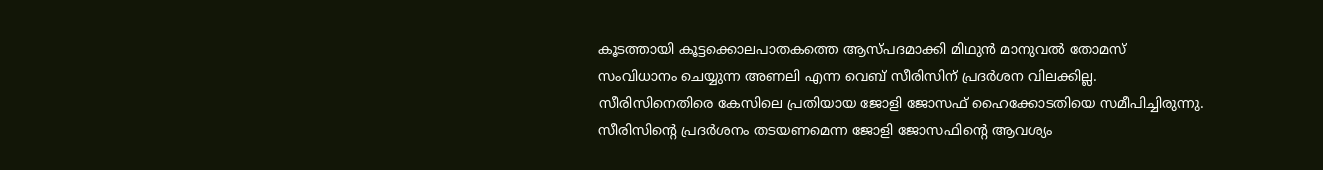കൂടത്തായി കൂട്ടക്കൊലപാതകത്തെ ആസ്പദമാക്കി മിഥുൻ മാനുവൽ തോമസ് സംവിധാനം ചെയ്യുന്ന അണലി എന്ന വെബ് സീരിസിന് പ്രദർശന വിലക്കില്ല. സീരിസിനെതിരെ കേസിലെ പ്രതിയായ ജോളി ജോസഫ് ഹൈക്കോടതിയെ സമീപിച്ചിരുന്നു.
സീരിസിന്റെ പ്രദർശനം തടയണമെന്ന ജോളി ജോസഫിന്റെ ആവശ്യം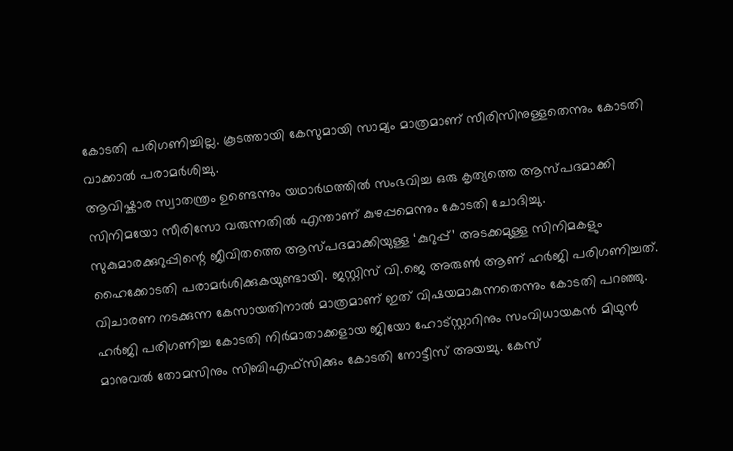കോടതി പരിഗണിച്ചില്ല. കൂടത്തായി കേസുമായി സാമ്യം മാത്രമാണ് സീരിസിനുള്ളതെന്നും കോടതി വാക്കാൽ പരാമർശിച്ചു.
ആവിഷ്കാര സ്വാതന്ത്രം ഉണ്ടെന്നും യഥാർഥത്തിൽ സംഭവിച്ച ഒരു കൃത്യത്തെ ആസ്പദമാക്കി സിനിമയോ സീരിസോ വരുന്നതിൽ എന്താണ് കുഴപ്പമെന്നും കോടതി ചോദിച്ചു. സുകുമാരക്കുറുപ്പിന്റെ ജീവിതത്തെ ആസ്പദമാക്കിയുള്ള ‘കുറുപ്പ്’ അടക്കമുള്ള സിനിമകളും ഹൈക്കോടതി പരാമർശിക്കുകയുണ്ടായി. ജസ്റ്റിസ് വി.ജെ അരുൺ ആണ് ഹർജി പരിഗണിച്ചത്.
വിചാരണ നടക്കുന്ന കേസായതിനാൽ മാത്രമാണ് ഇത് വിഷയമാകുന്നതെന്നും കോടതി പറഞ്ഞു. ഹർജി പരിഗണിച്ച കോടതി നിർമാതാക്കളായ ജിയോ ഹോട്സ്റ്റാറിനും സംവിധായകൻ മിഥുൻ മാനുവൽ തോമസിനും സിബിഎഫ്സിക്കും കോടതി നോട്ടീസ് അയച്ചു. കേസ്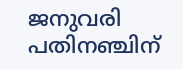ജനുവരി പതിനഞ്ചിന്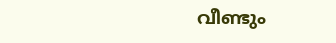വീണ്ടും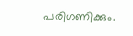പരിഗണിക്കും.